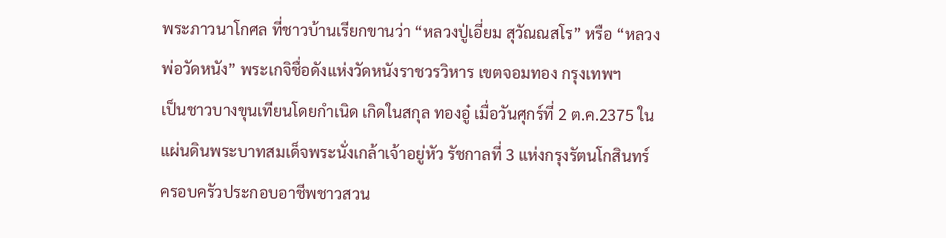พระภาวนาโกศล ที่ชาวบ้านเรียกขานว่า “หลวงปู่เอี่ยม สุวัณณสโร” หรือ “หลวงพ่อวัดหนัง” พระเกจิชื่อดังแห่งวัดหนังราชวรวิหาร เขตจอมทอง กรุงเทพฯ
เป็นชาวบางขุนเทียนโดยกำเนิด เกิดในสกุล ทองอู๋ เมื่อวันศุกร์ที่ 2 ต.ค.2375 ในแผ่นดินพระบาทสมเด็จพระนั่งเกล้าเจ้าอยู่หัว รัชกาลที่ 3 แห่งกรุงรัตนโกสินทร์ ครอบครัวประกอบอาชีพชาวสวน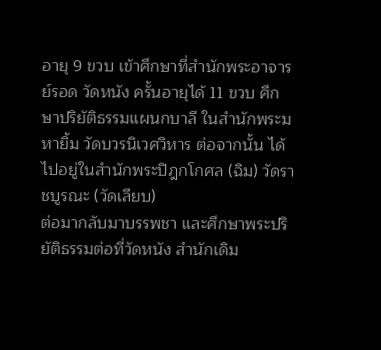อายุ 9 ขวบ เข้าศึกษาที่สำนักพระอาจารย์รอด วัดหนัง ครั้นอายุได้ 11 ขวบ ศึกษาปริยัติธรรมแผนกบาลี ในสำนักพระมหายิ้ม วัดบวรนิเวศวิหาร ต่อจากนั้น ได้ไปอยู่ในสำนักพระปิฎกโกศล (ฉิม) วัดราชบูรณะ (วัดเลียบ)
ต่อมากลับมาบรรพชา และศึกษาพระปริยัติธรรมต่อที่วัดหนัง สำนักเดิม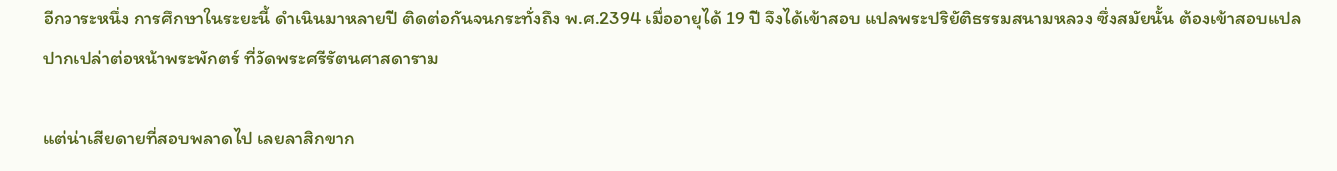อีกวาระหนึ่ง การศึกษาในระยะนี้ ดำเนินมาหลายปี ติดต่อกันจนกระทั่งถึง พ.ศ.2394 เมื่ออายุได้ 19 ปี จึงได้เข้าสอบ แปลพระปริยัติธรรมสนามหลวง ซึ่งสมัยนั้น ต้องเข้าสอบแปลปากเปล่าต่อหน้าพระพักตร์ ที่วัดพระศรีรัตนศาสดาราม

แต่น่าเสียดายที่สอบพลาดไป เลยลาสิกขาก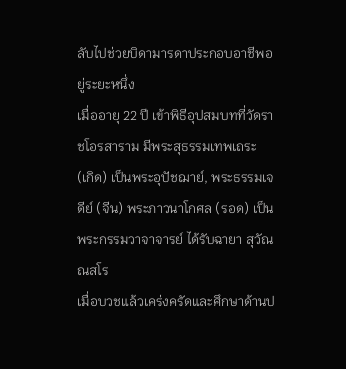ลับไปช่วยบิดามารดาประกอบอาชีพอยู่ระยะหนึ่ง
เมื่ออายุ 22 ปี เข้าพิธีอุปสมบทที่วัดราชโอรสาราม มีพระสุธรรมเทพเถระ (เกิด) เป็นพระอุปัชฌาย์, พระธรรมเจดีย์ (จีน) พระภาวนาโกศล (รอด) เป็นพระกรรมวาจาจารย์ ได้รับฉายา สุวัณณสโร
เมื่อบวชแล้วเคร่งครัดและศึกษาด้านป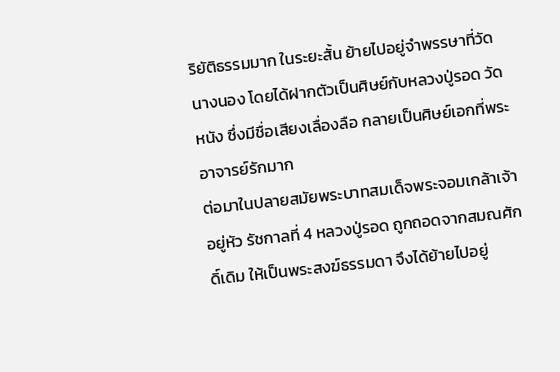ริยัติธรรมมาก ในระยะสั้น ย้ายไปอยู่จำพรรษาที่วัดนางนอง โดยได้ฝากตัวเป็นศิษย์กับหลวงปู่รอด วัดหนัง ซึ่งมีชื่อเสียงเลื่องลือ กลายเป็นศิษย์เอกที่พระอาจารย์รักมาก
ต่อมาในปลายสมัยพระบาทสมเด็จพระจอมเกล้าเจ้าอยู่หัว รัชกาลที่ 4 หลวงปู่รอด ถูกถอดจากสมณศักดิ์เดิม ให้เป็นพระสงฆ์ธรรมดา จึงได้ย้ายไปอยู่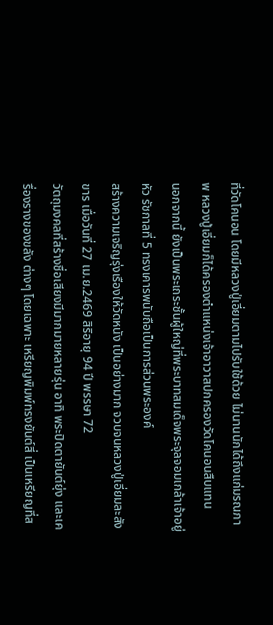ที่วัดโคนอน โดยมีหลวงปู่เอี่ยมตามไปรับใช้ด้วย ไม่นานนักได้ถึงแก่มรณภาพ หลวงปู่เอี่ยมก็ได้ครองตำแหน่งเจ้าอาวาสปกครองวัดโคนอนสืบแทน
นอกจากนี้ ยังเป็นพระเถระชั้นผู้ใหญ่ที่พระบาทสมเด็จพระจุลจอมเกล้าเจ้าอยู่หัว รัชกาลที่ 5 ทรงเคารพนับถือเป็นการส่วนพระองค์
สร้างความเจริญรุ่งเรืองให้วัดหนัง เป็นอย่างมาก จวบจนหลวงปู่เอี่ยมละสังขาร เมื่อวันที่ 27 เม.ย.2469 สิริอายุ 94 ปี พรรษา 72
วัตถุมงคลที่สร้างชื่อเสียงมีมากมายหลายรุ่น อาทิ พระปิดตายันต์ยุ่ง และเครื่องรางของขลัง ต่างๆ โดยเฉพาะ เหรียญพิมพ์ทรงยันต์สี่ เป็นเหรียญที่ส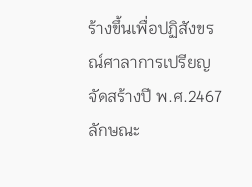ร้างขึ้นเพื่อปฏิสังขรณ์ศาลาการเปรียญจัดสร้างปี พ.ศ.2467
ลักษณะ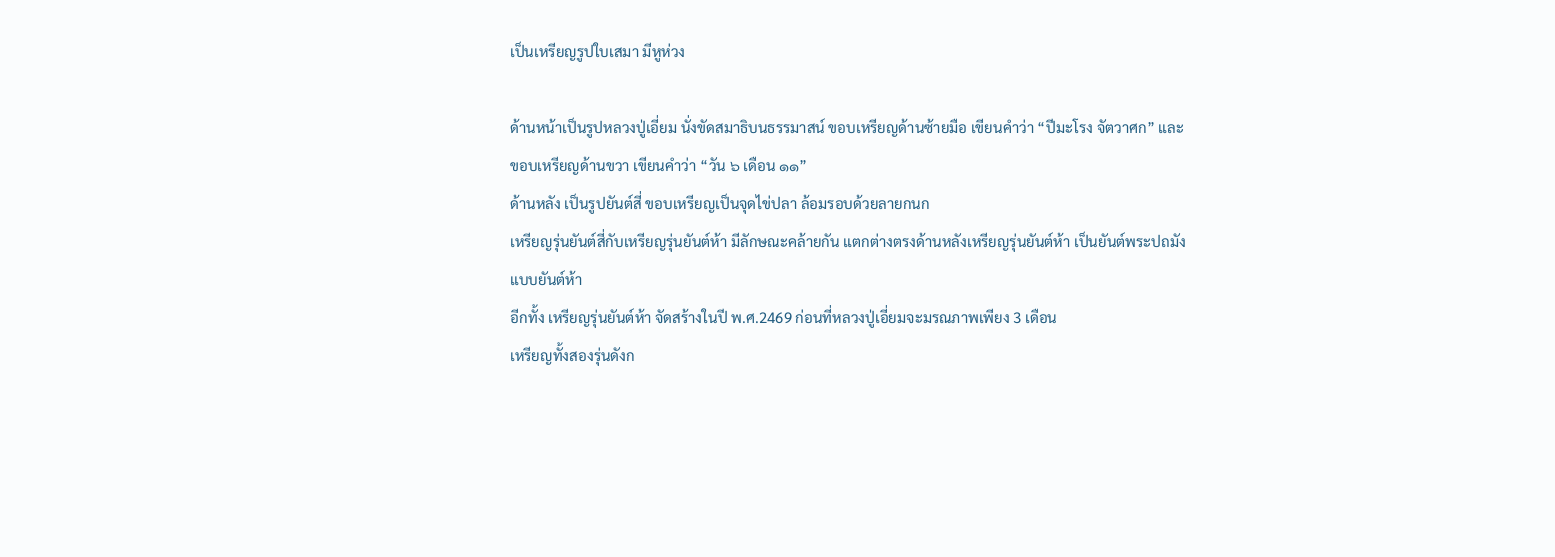เป็นเหรียญรูปใบเสมา มีหูห่วง

ด้านหน้าเป็นรูปหลวงปู่เอี่ยม นั่งขัดสมาธิบนธรรมาสน์ ขอบเหรียญด้านซ้ายมือ เขียนคำว่า “ปีมะโรง จัตวาศก” และขอบเหรียญด้านขวา เขียนคำว่า “วัน ๖ เดือน ๑๑”
ด้านหลัง เป็นรูปยันต์สี่ ขอบเหรียญเป็นจุดไข่ปลา ล้อมรอบด้วยลายกนก
เหรียญรุ่นยันต์สี่กับเหรียญรุ่นยันต์ห้า มีลักษณะคล้ายกัน แตกต่างตรงด้านหลังเหรียญรุ่นยันต์ห้า เป็นยันต์พระปถมังแบบยันต์ห้า
อีกทั้ง เหรียญรุ่นยันต์ห้า จัดสร้างในปี พ.ศ.2469 ก่อนที่หลวงปู่เอี่ยมจะมรณภาพเพียง 3 เดือน
เหรียญทั้งสองรุ่นดังก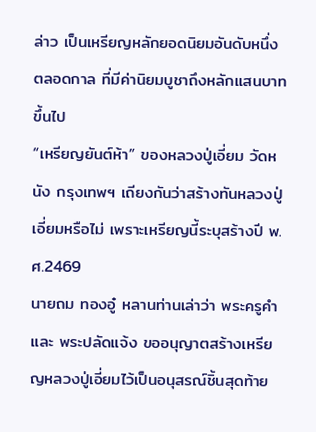ล่าว เป็นเหรียญหลักยอดนิยมอันดับหนึ่งตลอดกาล ที่มีค่านิยมบูชาถึงหลักแสนบาทขึ้นไป
“เหรียญยันต์ห้า” ของหลวงปู่เอี่ยม วัดหนัง กรุงเทพฯ เถียงกันว่าสร้างทันหลวงปู่เอี่ยมหรือไม่ เพราะเหรียญนี้ระบุสร้างปี พ.ศ.2469
นายถม ทองอู๋ หลานท่านเล่าว่า พระครูคำ และ พระปลัดแจ้ง ขออนุญาตสร้างเหรียญหลวงปู่เอี่ยมไว้เป็นอนุสรณ์ชิ้นสุดท้าย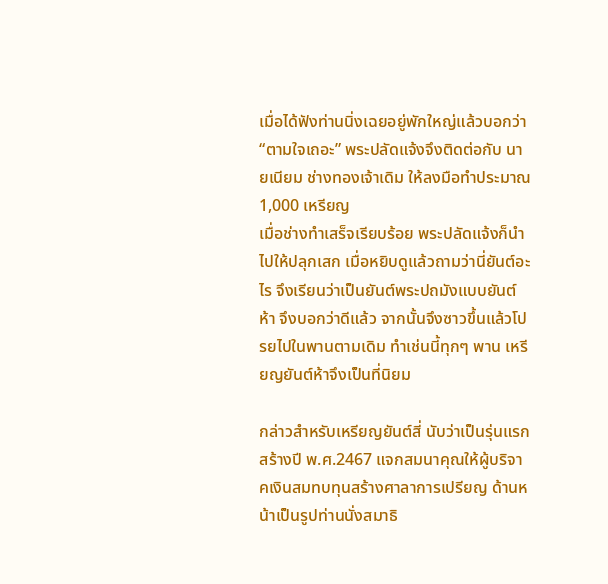เมื่อได้ฟังท่านนิ่งเฉยอยู่พักใหญ่แล้วบอกว่า “ตามใจเถอะ” พระปลัดแจ้งจึงติดต่อกับ นายเนียม ช่างทองเจ้าเดิม ให้ลงมือทำประมาณ 1,000 เหรียญ
เมื่อช่างทำเสร็จเรียบร้อย พระปลัดแจ้งก็นำไปให้ปลุกเสก เมื่อหยิบดูแล้วถามว่านี่ยันต์อะไร จึงเรียนว่าเป็นยันต์พระปถมังแบบยันต์ห้า จึงบอกว่าดีแล้ว จากนั้นจึงซาวขึ้นแล้วโปรยไปในพานตามเดิม ทำเช่นนี้ทุกๆ พาน เหรียญยันต์ห้าจึงเป็นที่นิยม

กล่าวสำหรับเหรียญยันต์สี่ นับว่าเป็นรุ่นแรก สร้างปี พ.ศ.2467 แจกสมนาคุณให้ผู้บริจาคเงินสมทบทุนสร้างศาลาการเปรียญ ด้านหน้าเป็นรูปท่านนั่งสมาธิ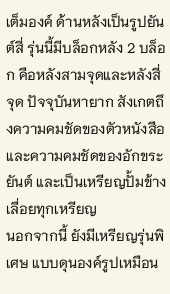เต็มองค์ ด้านหลังเป็นรูปยันต์สี่ รุ่นนี้มีบล็อกหลัง 2 บล็อก คือหลังสามจุดและหลังสี่จุด ปัจจุบันหายาก สังเกตถึงความคมชัดของตัวหนังสือและความคมชัดของอักขระยันต์ และเป็นเหรียญปั้มข้างเลื่อยทุกเหรียญ
นอกจากนี้ ยังมีเหรียญรุ่นพิเศษ แบบดุนองค์รูปเหมือน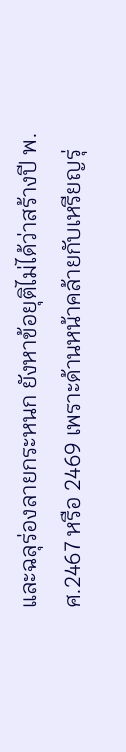และฉลุร่องลายกระหนก ยังหาข้อยุติไม่ได้ว่าสร้างปี พ.ศ.2467 หรือ 2469 เพราะด้านหน้าคล้ายกับเหรียญรุ่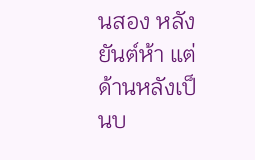นสอง หลังยันต์ห้า แต่ด้านหลังเป็นบ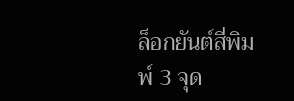ล็อกยันต์สี่พิมพ์ 3 จุด